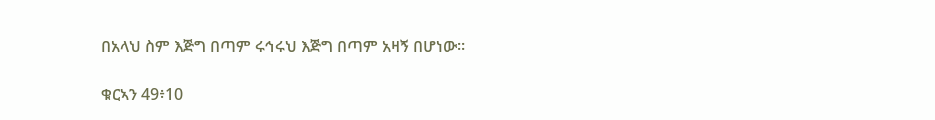በአላህ ስም እጅግ በጣም ሩኅሩህ እጅግ በጣም አዛኝ በሆነው።

ቁርኣን 49፥10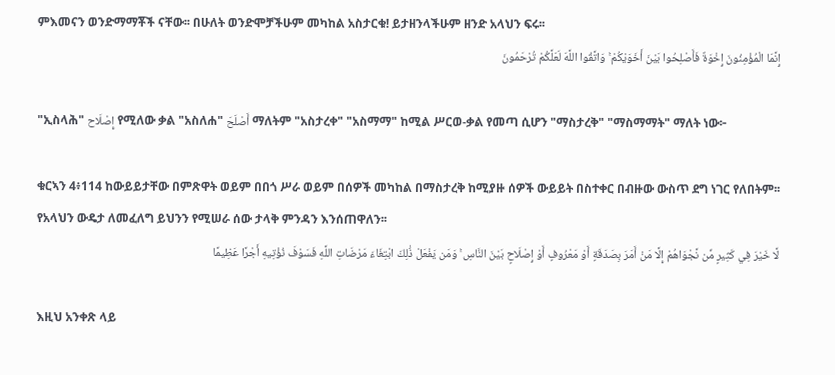ምእመናን ወንድማማቾች ናቸው፡፡ በሁለት ወንድሞቻችሁም መካከል አስታርቁ! ይታዘንላችሁም ዘንድ አላህን ፍሩ፡፡
إِنَّمَا الْمُؤْمِنُونَ إِخْوَةٌ فَأَصْلِحُوا بَيْنَ أَخَوَيْكُمْ ۚ وَاتَّقُوا اللَّهَ لَعَلَّكُمْ تُرْحَمُونَ

"ኢስላሕ" إِصْلَاح የሚለው ቃል "አስለሐ" أَصْلَحَ ማለትም "አስታረቀ" "አስማማ" ከሚል ሥርወ-ቃል የመጣ ሲሆን "ማስታረቅ" "ማስማማት" ማለት ነው፦

ቁርኣን 4፥114 ከውይይታቸው በምጽዋት ወይም በበጎ ሥራ ወይም በሰዎች መካከል በማስታረቅ ከሚያዙ ሰዎች ውይይት በስተቀር በብዙው ውስጥ ደግ ነገር የለበትም፡፡ የአላህን ውዴታ ለመፈለግ ይህንን የሚሠራ ሰው ታላቅ ምንዳን እንሰጠዋለን፡፡
لَّا خَيْرَ فِي كَثِيرٍ مِّن نَّجْوَاهُمْ إِلَّا مَنْ أَمَرَ بِصَدَقَةٍ أَوْ مَعْرُوفٍ أَوْ إِصْلَاحٍ بَيْنَ النَّاسِ ۚ وَمَن يَفْعَلْ ذَٰلِكَ ابْتِغَاءَ مَرْضَاتِ اللَّهِ فَسَوْفَ نُؤْتِيهِ أَجْرًا عَظِيمًا

እዚህ አንቀጽ ላይ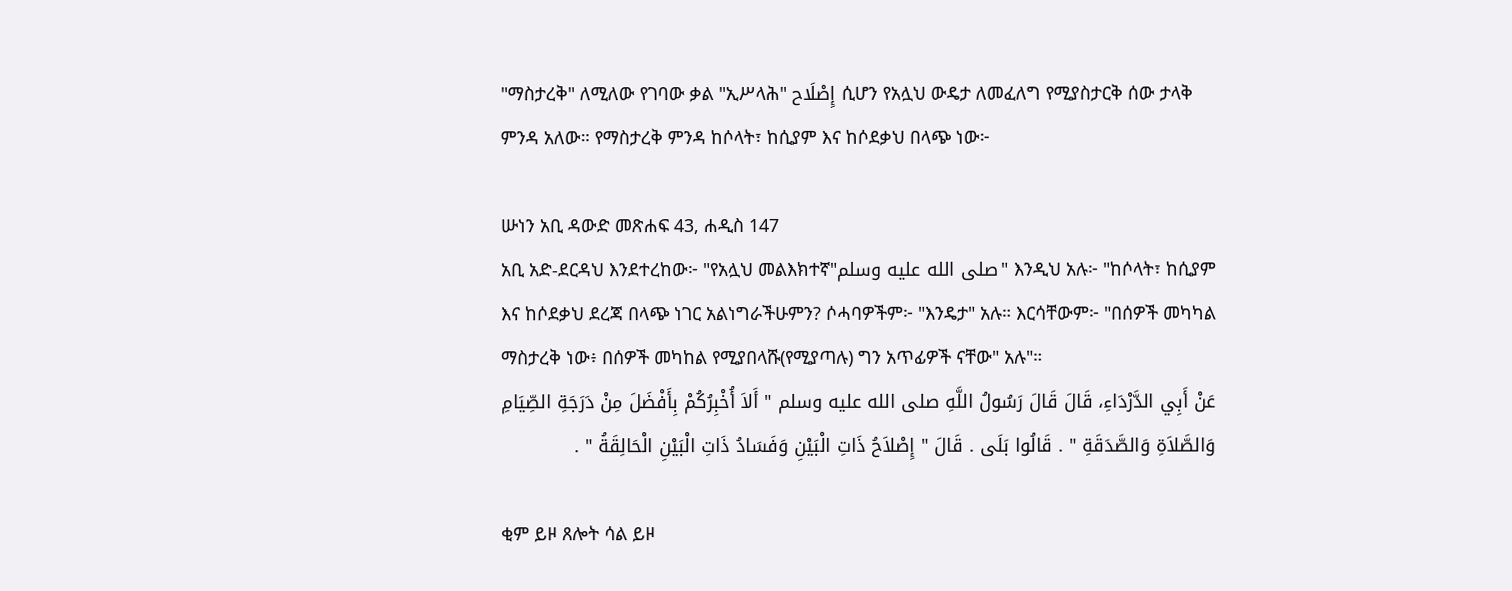"ማስታረቅ" ለሚለው የገባው ቃል "ኢሥላሕ" إِصْلَاح ሲሆን የአሏህ ውዴታ ለመፈለግ የሚያስታርቅ ሰው ታላቅ ምንዳ አለው። የማስታረቅ ምንዳ ከሶላት፣ ከሲያም እና ከሶደቃህ በላጭ ነው፦

ሡነን አቢ ዳውድ መጽሐፍ 43, ሐዲስ 147
አቢ አድ-ደርዳህ እንደተረከው፦ "የአሏህ መልእክተኛ"صلى الله عليه وسلم" እንዲህ አሉ፦ "ከሶላት፣ ከሲያም እና ከሶደቃህ ደረጃ በላጭ ነገር አልነግራችሁምን? ሶሓባዎችም፦ "እንዴታ" አሉ። እርሳቸውም፦ "በሰዎች መካካል ማስታረቅ ነው፥ በሰዎች መካከል የሚያበላሹ(የሚያጣሉ) ግን አጥፊዎች ናቸው" አሉ"።
عَنْ أَبِي الدَّرْدَاءِ، قَالَ قَالَ رَسُولُ اللَّهِ صلى الله عليه وسلم " أَلاَ أُخْبِرُكُمْ بِأَفْضَلَ مِنْ دَرَجَةِ الصِّيَامِ وَالصَّلاَةِ وَالصَّدَقَةِ " . قَالُوا بَلَى . قَالَ " إِصْلاَحُ ذَاتِ الْبَيْنِ وَفَسَادُ ذَاتِ الْبَيْنِ الْحَالِقَةُ " .

ቂም ይዞ ጸሎት ሳል ይዞ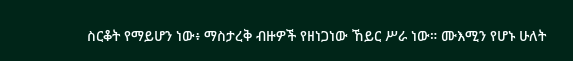ስርቆት የማይሆን ነው፥ ማስታረቅ ብዙዎች የዘነጋነው ኸይር ሥራ ነው። ሙእሚን የሆኑ ሁለት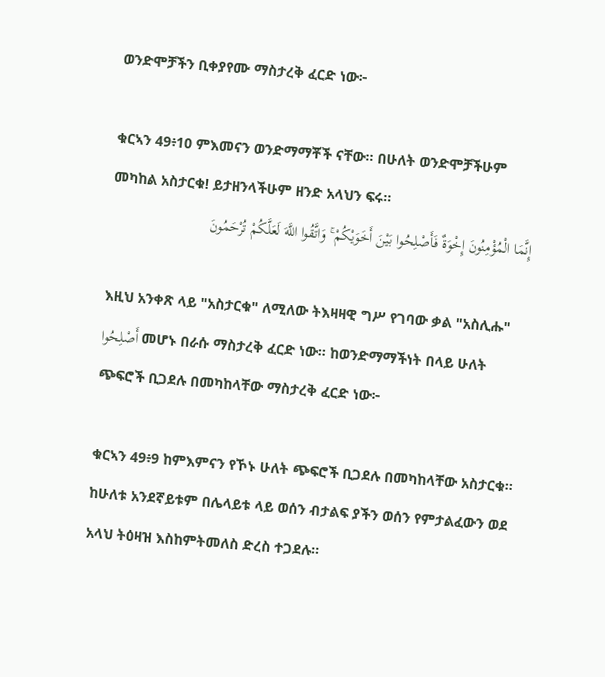ወንድሞቻችን ቢቀያየሙ ማስታረቅ ፈርድ ነው፦

ቁርኣን 49፥10 ምእመናን ወንድማማቾች ናቸው፡፡ በሁለት ወንድሞቻችሁም መካከል አስታርቁ! ይታዘንላችሁም ዘንድ አላህን ፍሩ፡፡
إِنَّمَا الْمُؤْمِنُونَ إِخْوَةٌ فَأَصْلِحُوا بَيْنَ أَخَوَيْكُمْ ۚ وَاتَّقُوا اللَّهَ لَعَلَّكُمْ تُرْحَمُونَ

እዚህ አንቀጽ ላይ "አስታርቁ" ለሚለው ትእዛዛዊ ግሥ የገባው ቃል "አስሊሑ" أَصْلِحُوا መሆኑ በራሱ ማስታረቅ ፈርድ ነው። ከወንድማማችነት በላይ ሁለት ጭፍሮች ቢጋደሉ በመካከላቸው ማስታረቅ ፈርድ ነው፦

ቁርኣን 49፥9 ከምእምናን የኾኑ ሁለት ጭፍሮች ቢጋደሉ በመካከላቸው አስታርቁ፡፡ ከሁለቱ አንደኛይቱም በሌላይቱ ላይ ወሰን ብታልፍ ያችን ወሰን የምታልፈውን ወደ አላህ ትዕዛዝ እስከምትመለስ ድረስ ተጋደሉ፡፡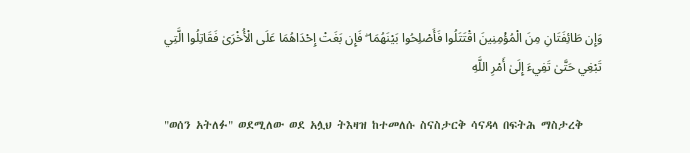وَإِن طَائِفَتَانِ مِنَ الْمُؤْمِنِينَ اقْتَتَلُوا فَأَصْلِحُوا بَيْنَهُمَا ۖ فَإِن بَغَتْ إِحْدَاهُمَا عَلَى الْأُخْرَىٰ فَقَاتِلُوا الَّتِي تَبْغِي حَتَّىٰ تَفِيءَ إِلَىٰ أَمْرِ اللَّهِ

"ወሰን አትለፉ" ወደሚለው ወደ አሏህ ትእዛዝ ከተመለሱ ስናስታርቅ ሳናዳላ በፍትሕ ማስታረቅ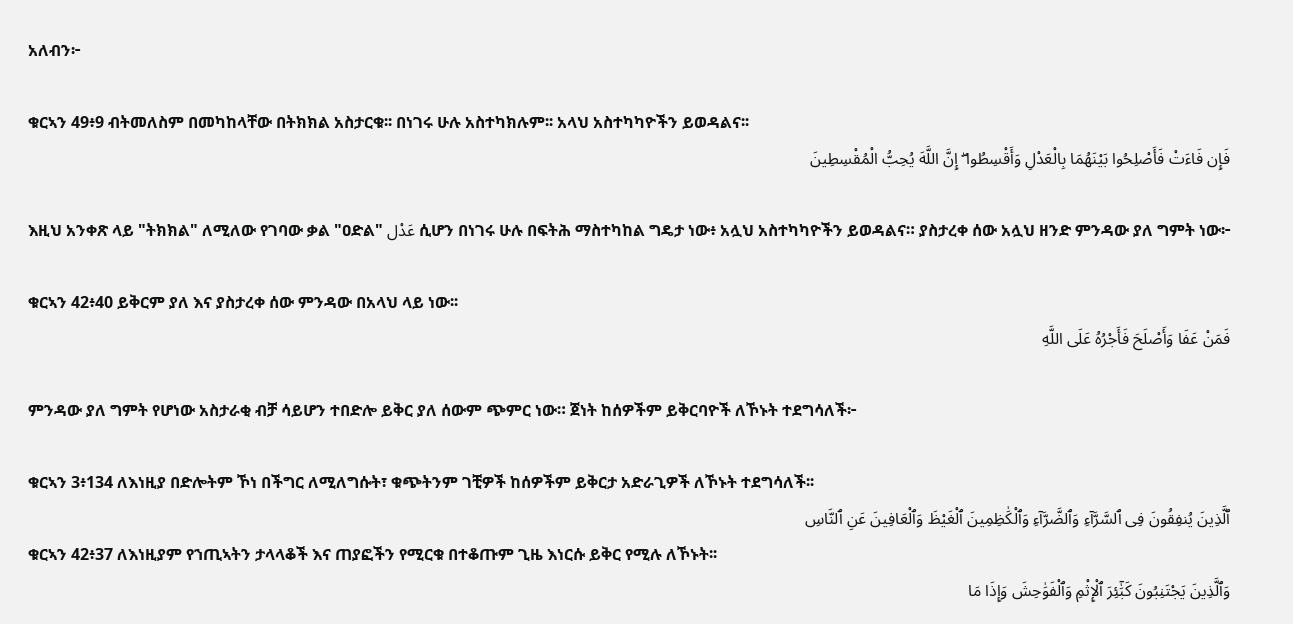አለብን፦

ቁርኣን 49፥9 ብትመለስም በመካከላቸው በትክክል አስታርቁ፡፡ በነገሩ ሁሉ አስተካክሉም፡፡ አላህ አስተካካዮችን ይወዳልና፡፡
فَإِن فَاءَتْ فَأَصْلِحُوا بَيْنَهُمَا بِالْعَدْلِ وَأَقْسِطُوا ۖ إِنَّ اللَّهَ يُحِبُّ الْمُقْسِطِينَ

እዚህ አንቀጽ ላይ "ትክክል" ለሚለው የገባው ቃል "ዐድል" عَدْل ሲሆን በነገሩ ሁሉ በፍትሕ ማስተካከል ግዴታ ነው፥ አሏህ አስተካካዮችን ይወዳልና። ያስታረቀ ሰው አሏህ ዘንድ ምንዳው ያለ ግምት ነው፦

ቁርኣን 42፥40 ይቅርም ያለ እና ያስታረቀ ሰው ምንዳው በአላህ ላይ ነው፡፡
فَمَنْ عَفَا وَأَصْلَحَ فَأَجْرُهُ عَلَى اللَّهِ

ምንዳው ያለ ግምት የሆነው አስታራቂ ብቻ ሳይሆን ተበድሎ ይቅር ያለ ሰውም ጭምር ነው። ጀነት ከሰዎችም ይቅርባዮች ለኾኑት ተደግሳለች፦

ቁርኣን 3፥134 ለእነዚያ በድሎትም ኾነ በችግር ለሚለግሱት፣ ቁጭትንም ገቺዎች ከሰዎችም ይቅርታ አድራጊዎች ለኾኑት ተደግሳለች፡፡
ٱلَّذِينَ يُنفِقُونَ فِى ٱلسَّرَّآءِ وَٱلضَّرَّآءِ وَٱلْكَٰظِمِينَ ٱلْغَيْظَ وَٱلْعَافِينَ عَنِ ٱلنَّاسِ
ቁርኣን 42፥37 ለእነዚያም የኀጢኣትን ታላላቆች እና ጠያፎችን የሚርቁ በተቆጡም ጊዜ እነርሱ ይቅር የሚሉ ለኾኑት፡፡
وَٱلَّذِينَ يَجْتَنِبُونَ كَبَٰٓئِرَ ٱلْإِثْمِ وَٱلْفَوَٰحِشَ وَإِذَا مَا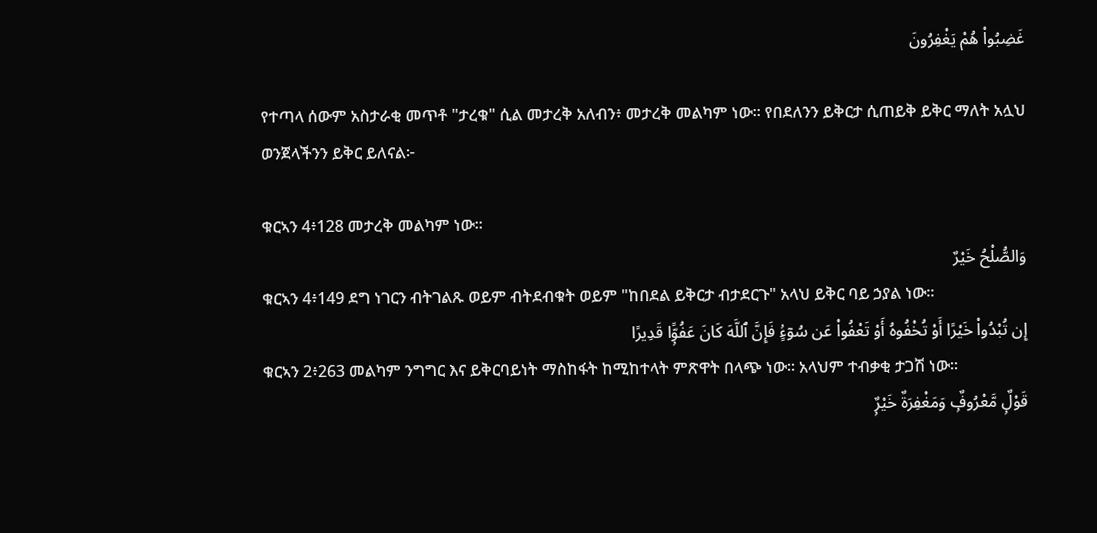غَضِبُوا۟ هُمْ يَغْفِرُونَ

የተጣላ ሰውም አስታራቂ መጥቶ "ታረቁ" ሲል መታረቅ አለብን፥ መታረቅ መልካም ነው። የበደለንን ይቅርታ ሲጠይቅ ይቅር ማለት አሏህ ወንጀላችንን ይቅር ይለናል፦

ቁርኣን 4፥128 መታረቅ መልካም ነው፡፡
وَالصُّلْحُ خَيْرٌ
ቁርኣን 4፥149 ደግ ነገርን ብትገልጹ ወይም ብትደብቁት ወይም "ከበደል ይቅርታ ብታደርጉ" አላህ ይቅር ባይ ኃያል ነው፡፡
إِن تُبْدُوا۟ خَيْرًا أَوْ تُخْفُوهُ أَوْ تَعْفُوا۟ عَن سُوٓءٍۢ فَإِنَّ ٱللَّهَ كَانَ عَفُوًّۭا قَدِيرًا
ቁርኣን 2፥263 መልካም ንግግር እና ይቅርባይነት ማስከፋት ከሚከተላት ምጽዋት በላጭ ነው፡፡ አላህም ተብቃቂ ታጋሽ ነው፡፡
قَوْلٌۭ مَّعْرُوفٌۭ وَمَغْفِرَةٌ خَيْرٌۭ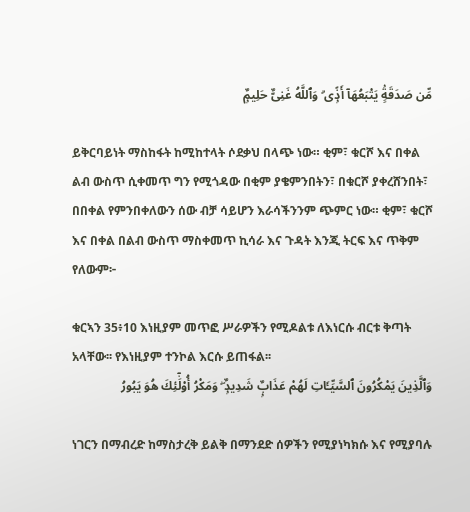مِّن صَدَقَةٍۢ يَتْبَعُهَآ أَذًۭى ۗ وَٱللَّهُ غَنِىٌّ حَلِيمٌۭ

ይቅርባይነት ማስከፋት ከሚከተላት ሶደቃህ በላጭ ነው። ቂም፣ ቁርሾ እና በቀል ልብ ውስጥ ሲቀመጥ ግን የሚጎዳው በቂም ያቄምንበትን፣ በቁርሾ ያቀረሸንበት፣ በበቀል የምንበቀለውን ሰው ብቻ ሳይሆን እራሳችንንም ጭምር ነው። ቂም፣ ቁርሾ እና በቀል በልብ ውስጥ ማስቀመጥ ኪሳራ እና ጉዳት እንጂ ትርፍ እና ጥቅም የለውም፦

ቁርኣን 35፥10 እነዚያም መጥፎ ሥራዎችን የሚዶልቱ ለእነርሱ ብርቱ ቅጣት አላቸው፡፡ የእነዚያም ተንኮል እርሱ ይጠፋል፡፡
وَٱلَّذِينَ يَمْكُرُونَ ٱلسَّيِّـَٔاتِ لَهُمْ عَذَابٌۭ شَدِيدٌۭ ۖ وَمَكْرُ أُو۟لَٰٓئِكَ هُوَ يَبُورُ

ነገርን በማብረድ ከማስታረቅ ይልቅ በማንደድ ሰዎችን የሚያነካክሱ እና የሚያባሉ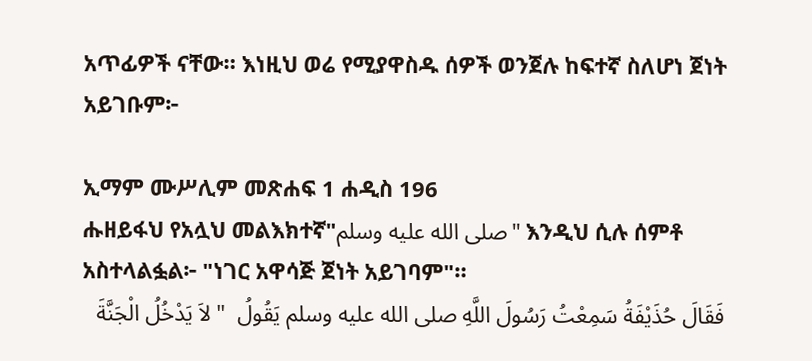አጥፊዎች ናቸው። እነዚህ ወሬ የሚያዋስዱ ሰዎች ወንጀሉ ከፍተኛ ስለሆነ ጀነት አይገቡም፦

ኢማም ሙሥሊም መጽሐፍ 1 ሐዲስ 196
ሑዘይፋህ የአሏህ መልእክተኛ"صلى الله عليه وسلم" እንዲህ ሲሉ ሰምቶ አስተላልፏል፦ "ነገር አዋሳጅ ጀነት አይገባም"።
فَقَالَ حُذَيْفَةُ سَمِعْتُ رَسُولَ اللَّهِ صلى الله عليه وسلم يَقُولُ  " لاَ يَدْخُلُ الْجَنَّةَ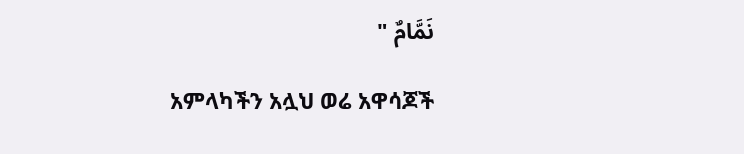نَمَّامٌ "

አምላካችን አሏህ ወሬ አዋሳጆች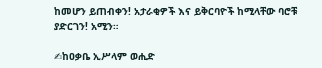ከመሆን ይጠብቀን! አታራቂዎች እና ይቅርባዮች ከሚላቸው ባሮቹ ያድርገን! አሚን።

✍ከዐቃቤ ኢሥላም ወሒድ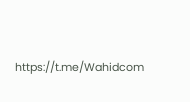https://t.me/Wahidcom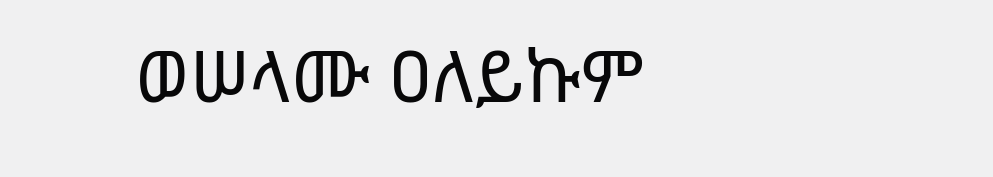ወሠላሙ ዐለይኩም